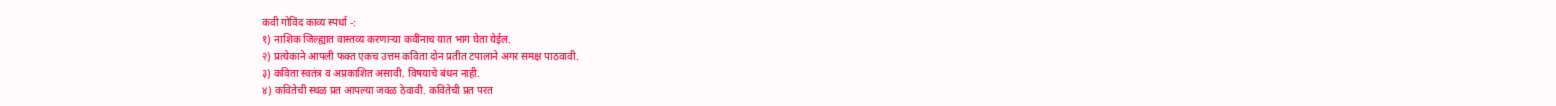कवी गोविंद काव्य स्पर्धा -:
१) नाशिक जिल्ह्यात वास्तव्य करणाऱ्या कवींनाच यात भाग घेता येईल.
२) प्रत्येकाने आपली फक्त एकच उत्तम कविता दोन प्रतीत टपालाने अगर समक्ष पाठवावी.
३) कविता स्वतंत्र व अप्रकाशित असावी. विषयाचे बंधन नाही.
४) कवितेची स्थळ प्रत आपल्या जवळ ठेवावी. कवितेची प्रत परत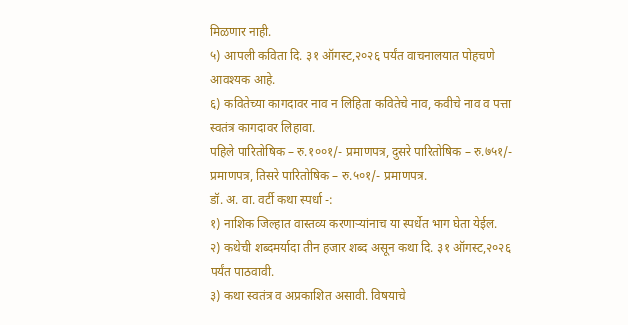मिळणार नाही.
५) आपली कविता दि. ३१ ऑगस्ट,२०२६ पर्यंत वाचनालयात पोहचणे आवश्यक आहे.
६) कवितेच्या कागदावर नाव न लिहिता कवितेचे नाव, कवीचे नाव व पत्ता स्वतंत्र कागदावर लिहावा.
पहिले पारितोषिक – रु.१००१/- प्रमाणपत्र, दुसरे पारितोषिक – रु.७५१/- प्रमाणपत्र, तिसरे पारितोषिक – रु.५०१/- प्रमाणपत्र.
डॉ. अ. वा. वर्टी कथा स्पर्धा -:
१) नाशिक जिल्हात वास्तव्य करणाऱ्यांनाच या स्पर्धेत भाग घेता येईल.
२) कथेची शब्दमर्यादा तीन हजार शब्द असून कथा दि. ३१ ऑगस्ट,२०२६ पर्यंत पाठवावी.
३) कथा स्वतंत्र व अप्रकाशित असावी. विषयाचे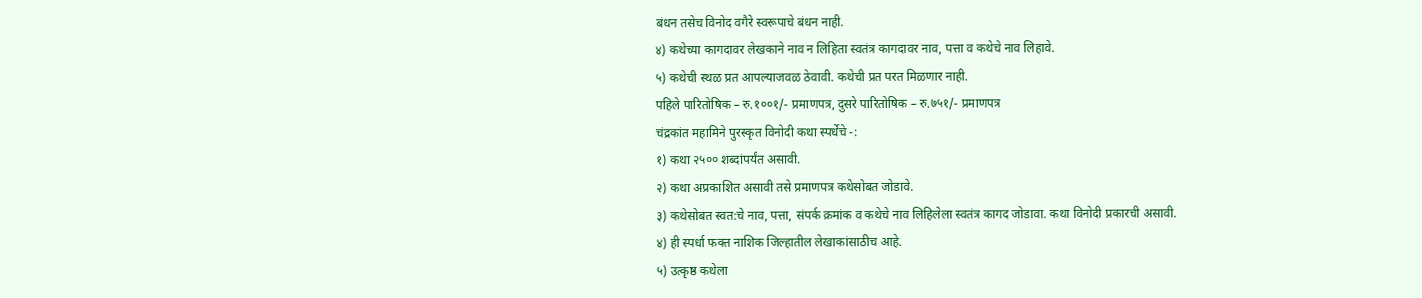बंधन तसेच विनोद वगैरे स्वरूपाचे बंधन नाही.
४) कथेच्या कागदावर लेखकाने नाव न लिहिता स्वतंत्र कागदावर नाव, पत्ता व कथेचे नाव लिहावे.
५) कथेची स्थळ प्रत आपल्याजवळ ठेवावी. कथेची प्रत परत मिळणार नाही.
पहिले पारितोषिक – रु.१००१/- प्रमाणपत्र, दुसरे पारितोषिक – रु.७५१/- प्रमाणपत्र
चंद्रकांत महामिने पुरस्कृत विनोदी कथा स्पर्धेचे -:
१) कथा २५०० शब्दांपर्यंत असावी.
२) कथा अप्रकाशित असावी तसे प्रमाणपत्र कथेसोबत जोडावे.
३) कथेसोबत स्वत:चे नाव, पत्ता, संपर्क क्रमांक व कथेचे नाव लिहिलेला स्वतंत्र कागद जोडावा. कथा विनोदी प्रकारची असावी.
४) ही स्पर्धा फक्त नाशिक जिल्हातील लेखाकांसाठीच आहे.
५) उत्कृष्ठ कथेला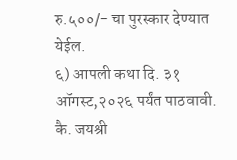रु.५००/- चा पुरस्कार देण्यात येईल.
६) आपली कथा दि. ३१ ऑगस्ट,२०२६ पर्यंत पाठवावी.
कै. जयश्री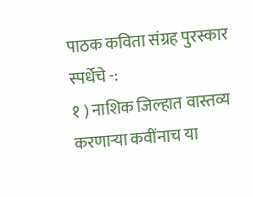पाठक कविता संग्रह पुरस्कार स्पर्धेचे -:
१ ) नाशिक जिल्हात वास्तव्य करणाऱ्या कवींनाच या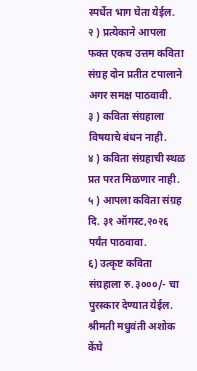स्पर्धेत भाग घेता येईल.
२ ) प्रत्येकाने आपला फक्त एकच उत्तम कविता संग्रह दोन प्रतीत टपालाने अगर समक्ष पाठवावी.
३ ) कविता संग्रहाला विषयाचे बंधन नाही.
४ ) कविता संग्रहाची स्थळ प्रत परत मिळणार नाही.
५ ) आपला कविता संग्रह दि. ३१ ऑगस्ट,२०२६ पर्यंत पाठवावा.
६) उत्कृष्ट कविता संग्रहाला रु.३०००/- चा पुरस्कार देण्यात येईल.
श्रीमती मधुवंती अशोक केंघे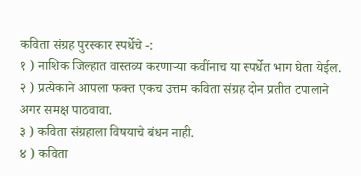कविता संग्रह पुरस्कार स्पर्धेचे -:
१ ) नाशिक जिल्हात वास्तव्य करणाऱ्या कवींनाच या स्पर्धेत भाग घेता येईल.
२ ) प्रत्येकाने आपला फक्त एकच उत्तम कविता संग्रह दोन प्रतीत टपालाने अगर समक्ष पाठवावा.
३ ) कविता संग्रहाला विषयाचे बंधन नाही.
४ ) कविता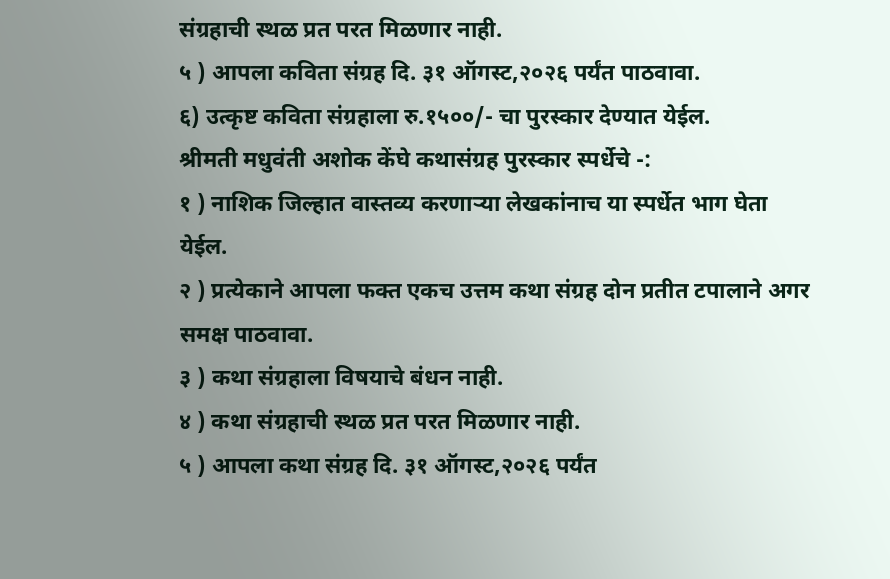संग्रहाची स्थळ प्रत परत मिळणार नाही.
५ ) आपला कविता संग्रह दि. ३१ ऑगस्ट,२०२६ पर्यंत पाठवावा.
६) उत्कृष्ट कविता संग्रहाला रु.१५००/- चा पुरस्कार देण्यात येईल.
श्रीमती मधुवंती अशोक केंघे कथासंग्रह पुरस्कार स्पर्धेचे -:
१ ) नाशिक जिल्हात वास्तव्य करणाऱ्या लेखकांनाच या स्पर्धेत भाग घेता येईल.
२ ) प्रत्येकाने आपला फक्त एकच उत्तम कथा संग्रह दोन प्रतीत टपालाने अगर समक्ष पाठवावा.
३ ) कथा संग्रहाला विषयाचे बंधन नाही.
४ ) कथा संग्रहाची स्थळ प्रत परत मिळणार नाही.
५ ) आपला कथा संग्रह दि. ३१ ऑगस्ट,२०२६ पर्यंत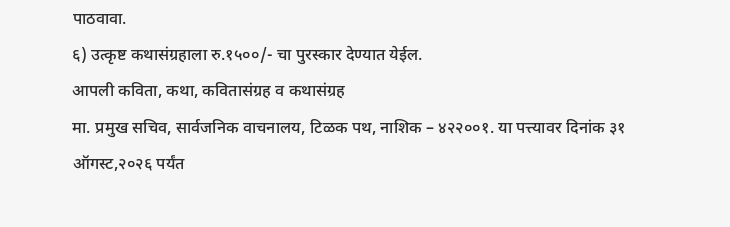पाठवावा.
६) उत्कृष्ट कथासंग्रहाला रु.१५००/- चा पुरस्कार देण्यात येईल.
आपली कविता, कथा, कवितासंग्रह व कथासंग्रह
मा. प्रमुख सचिव, सार्वजनिक वाचनालय, टिळक पथ, नाशिक – ४२२००१. या पत्त्यावर दिनांक ३१ ऑगस्ट,२०२६ पर्यंत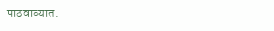पाठवाव्यात.